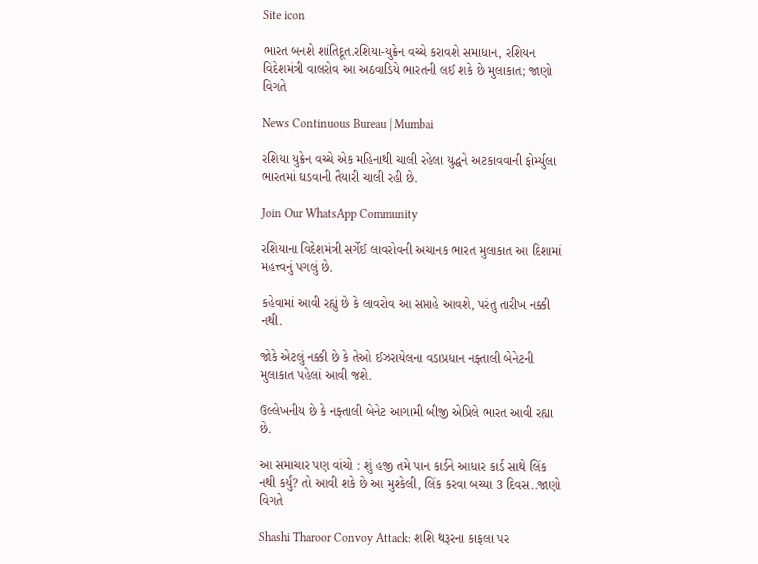Site icon

ભારત બનશે શાંતિદૂત.રશિયા-યુક્રેન વચ્ચે કરાવશે સમાધાન, રશિયન વિદેશમંત્રી વાલરોવ આ અઠવાડિયે ભારતની લઈ શકે છે મુલાકાત; જાણો વિગતે

News Continuous Bureau | Mumbai

રશિયા યુક્રેન વચ્ચે એક મહિનાથી ચાલી રહેલા યુદ્ધને અટકાવવાની ફોર્મ્યુલા ભારતમાં ઘડવાની તૈયારી ચાલી રહી છે.

Join Our WhatsApp Community

રશિયાના વિદેશમંત્રી સર્ગેઈ લાવરોવની અચાનક ભારત મુલાકાત આ દિશામાં મહત્ત્વનું પગલું છે.

કહેવામાં આવી રહ્યું છે કે લાવરોવ આ સપ્તાહે આવશે, પરંતુ તારીખ નક્કી નથી.

જોકે એટલું નક્કી છે કે તેઓ ઈઝરાયેલના વડાપ્રધાન નફ્તાલી બેનેટની મુલાકાત પહેલાં આવી જશે.

ઉલ્લેખનીય છે કે નફ્તાલી બેનેટ આગામી બીજી એપ્રિલે ભારત આવી રહ્યા છે.

આ સમાચાર પણ વાંચો : શું હજી તમે પાન કાર્ડને આધાર કાર્ડ સાથે લિંક નથી કર્યું? તો આવી શકે છે આ મુશ્કેલી, લિંક કરવા બચ્યા 3 દિવસ..જાણો વિગતે

Shashi Tharoor Convoy Attack: શશિ થરૂરના કાફલા પર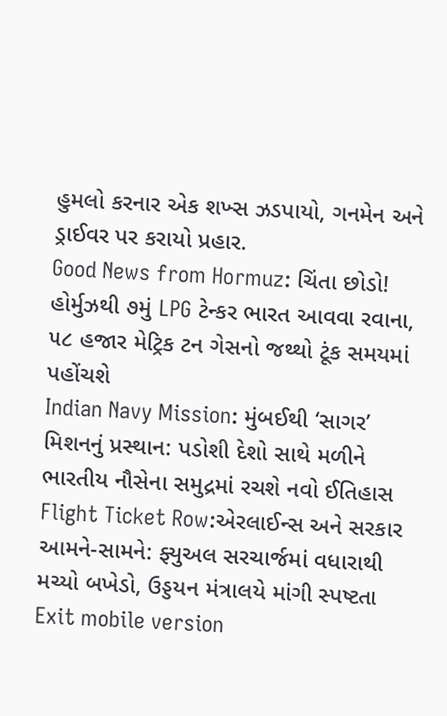હુમલો કરનાર એક શખ્સ ઝડપાયો, ગનમેન અને ડ્રાઈવર પર કરાયો પ્રહાર.
Good News from Hormuz: ચિંતા છોડો! હોર્મુઝથી ૭મું LPG ટેન્કર ભારત આવવા રવાના, ૫૮ હજાર મેટ્રિક ટન ગેસનો જથ્થો ટૂંક સમયમાં પહોંચશે
Indian Navy Mission: મુંબઈથી ‘સાગર’ મિશનનું પ્રસ્થાન: પડોશી દેશો સાથે મળીને ભારતીય નૌસેના સમુદ્રમાં રચશે નવો ઈતિહાસ
Flight Ticket Row:એરલાઈન્સ અને સરકાર આમને-સામને: ફ્યુઅલ સરચાર્જમાં વધારાથી મચ્યો બખેડો, ઉડ્ડયન મંત્રાલયે માંગી સ્પષ્ટતા
Exit mobile version